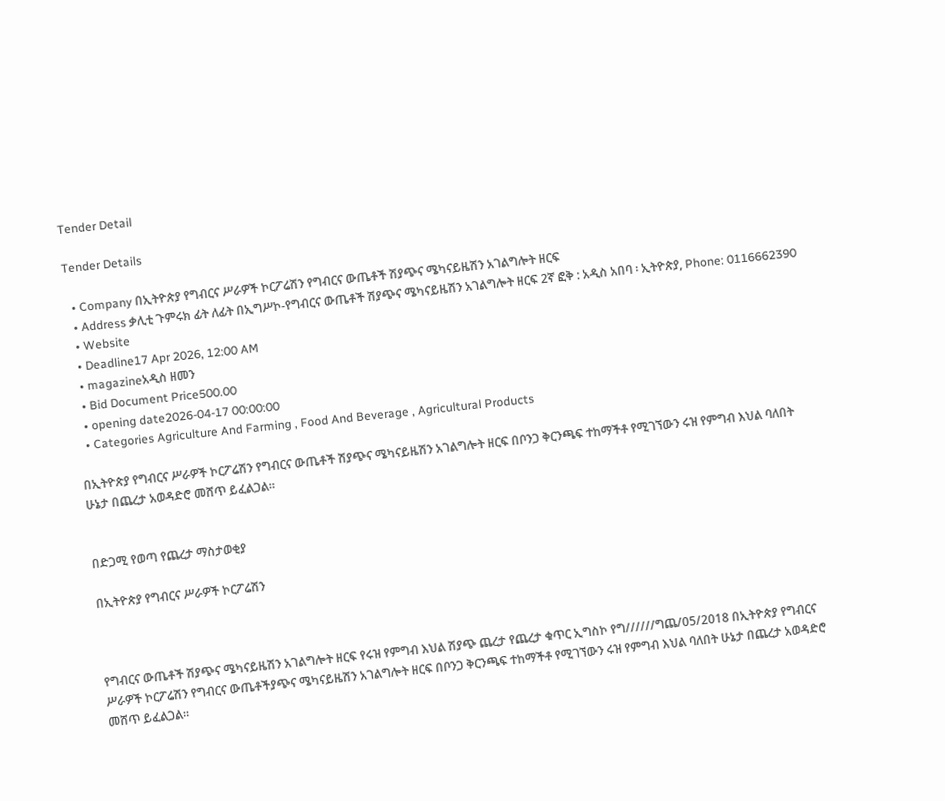Tender Detail

Tender Details

  • Company በኢትዮጵያ የግብርና ሥራዎች ኮርፖሬሽን የግብርና ውጤቶች ሽያጭና ሜካናይዜሽን አገልግሎት ዘርፍ
  • Address ቃሊቲ ጉምሩክ ፊት ለፊት በኢግሥኮ-የግብርና ውጤቶች ሽያጭና ሜካናይዜሽን አገልግሎት ዘርፍ 2ኛ ፎቅ : አዲስ አበባ ፡ ኢትዮጵያ, Phone: 0116662390
  • Website
  • Deadline17 Apr 2026, 12:00 AM
  • magazineአዲስ ዘመን
  • Bid Document Price500.00
  • opening date2026-04-17 00:00:00
  • Categories Agriculture And Farming , Food And Beverage , Agricultural Products

በኢትዮጵያ የግብርና ሥራዎች ኮርፖሬሽን የግብርና ውጤቶች ሽያጭና ሜካናይዜሽን አገልግሎት ዘርፍ በቦንጋ ቅርንጫፍ ተከማችቶ የሚገኘውን ሩዝ የምግብ እህል ባለበት ሁኔታ በጨረታ አወዳድሮ መሸጥ ይፈልጋል።


በድጋሚ የወጣ የጨረታ ማስታወቂያ

በኢትዮጵያ የግብርና ሥራዎች ኮርፖሬሽን



የግብርና ውጤቶች ሽያጭና ሜካናይዜሽን አገልግሎት ዘርፍ የሩዝ የምግብ እህል ሽያጭ ጨረታ የጨረታ ቁጥር ኢግስኮ የግ//////ግጨ/05/2018 በኢትዮጵያ የግብርና ሥራዎች ኮርፖሬሽን የግብርና ውጤቶችያጭና ሜካናይዜሽን አገልግሎት ዘርፍ በቦንጋ ቅርንጫፍ ተከማችቶ የሚገኘውን ሩዝ የምግብ እህል ባለበት ሁኔታ በጨረታ አወዳድሮ መሸጥ ይፈልጋል።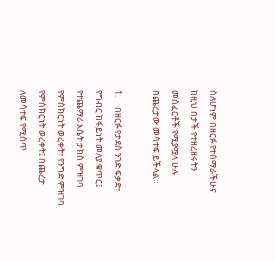ስለሆነም በዘርፉ የተሰማራችሁና ከዚህ በታች የተዘረዘሩትን መስፈርቶች የሚያሟላ ሁሉ በጨረታው መሳተፍ ይችላል።

1.     በዘርፉ የታደሰ ንገድ ፍቃድ፣ የግብር ከፋይነት መለያ ቁጥር፤ የተጨማሪ እሴት ታክስ ምዝገባ የምስክርነት ወረቀት፣ የንግድ ምዝገባ የምስክርነት ወረቀት፤ በጨረታ ለመሳተፍ የሚሰጥ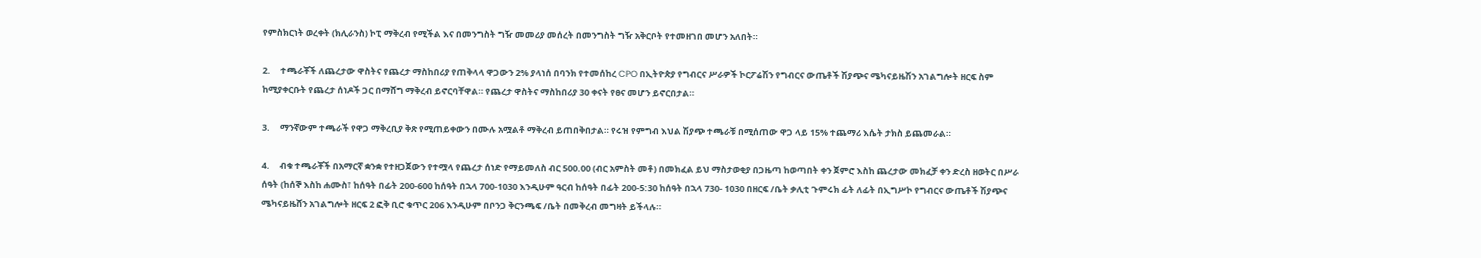የምስክርነት ወረቀት (ክሊራንስ) ኮፒ ማቅረብ የሚችል እና በመንግስት ግዥ መመሪያ መሰረት በመንግስት ግዥ አቅርቦት የተመዘገበ መሆን አለበት።

2.     ተጫራቾች ለጨረታው ዋስትና የጨረታ ማስከበሪያ የጠቅላላ ዋጋውን 2% ያላነሰ በባንክ የተመሰከረ CPO በኢትዮጵያ የግብርና ሥራዎች ኮርፖሬሽን የግብርና ውጤቶች ሽያጭና ሜካናይዜሽን አገልግሎት ዘርፍ ስም ከሚያቀርቡት የጨረታ ሰነዶች ጋር በማሸግ ማቅረብ ይኖርባቸዋል። የጨረታ ዋስትና ማስከበሪያ 30 ቀናት የፀና መሆን ይኖርበታል።

3.     ማንኛውም ተጫራች የዋጋ ማቅረቢያ ቅጽ የሚጠይቀውን በሙሉ አሟልቶ ማቅረብ ይጠበቅበታል። የሩዝ የምግብ እህል ሽያጭ ተጫራቹ በሚሰጠው ዋጋ ላይ 15% ተጨማሪ እሴት ታክስ ይጨመራል።

4.     ብቁ ተጫራቾች በአማርኛ ቋንቋ የተዘጋጀውን የተሟላ የጨረታ ሰነድ የማይመለስ ብር 500.00 (ብር አምስት መቶ) በመክፈል ይህ ማስታወቂያ በጋዜጣ ከወጣበት ቀን ጀምሮ እስከ ጨረታው መክፈቻ ቀን ድረስ ዘወትር በሥራ ሰዓት (ከሰኞ እስከ ሐሙስ፣ ከሰዓት በፊት 200-600 ከሰዓት በኋላ 700-1030 እንዲሁም ዓርብ ከሰዓት በፊት 200-5:30 ከሰዓት በኋላ 730- 1030 በዘርፍ /ቤት ቃሊቲ ጉምሩክ ፊት ለፊት በኢግሥኮ የግብርና ውጤቶች ሽያጭና ሜካናይዜሸን አገልግሎት ዘርፍ 2 ፎቅ ቢሮ ቁጥር 206 እንዲሁም በቦንጋ ቅርንጫፍ /ቤት በመቅረብ መግዛት ይችላሉ።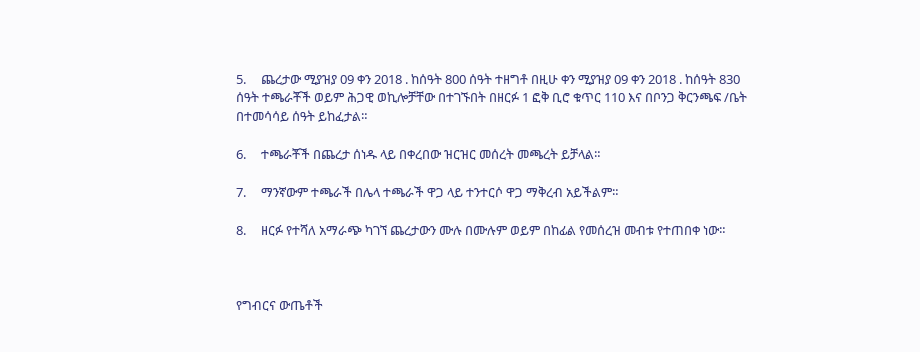5.     ጨረታው ሚያዝያ 09 ቀን 2018 . ከሰዓት 800 ሰዓት ተዘግቶ በዚሁ ቀን ሚያዝያ 09 ቀን 2018 . ከሰዓት 830 ሰዓት ተጫራቾች ወይም ሕጋዊ ወኪሎቻቸው በተገኙበት በዘርፉ 1 ፎቅ ቢሮ ቁጥር 110 እና በቦንጋ ቅርንጫፍ /ቤት በተመሳሳይ ሰዓት ይከፈታል።

6.     ተጫራቾች በጨረታ ሰነዱ ላይ በቀረበው ዝርዝር መሰረት መጫረት ይቻላል።

7.     ማንኛውም ተጫራች በሌላ ተጫራች ዋጋ ላይ ተንተርሶ ዋጋ ማቅረብ አይችልም።

8.     ዘርፉ የተሻለ አማራጭ ካገኘ ጨረታውን ሙሉ በሙሉም ወይም በከፊል የመሰረዝ መብቱ የተጠበቀ ነው።



የግብርና ውጤቶች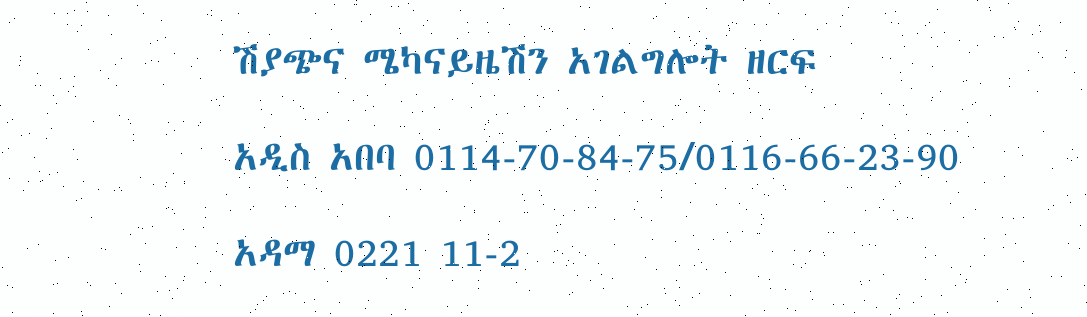ሽያጭና ሜካናይዜሽን አገልግሎት ዘርፍ

አዲስ አበባ 0114-70-84-75/0116-66-23-90

አዳማ 0221 11-2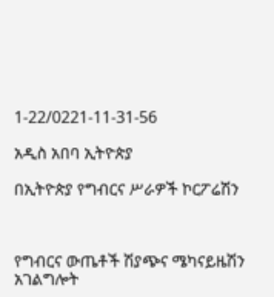1-22/0221-11-31-56

አዲስ አበባ ኢትዮጵያ

በኢትዮጵያ የግብርና ሥራዎች ኮርፖሬሽን



የግብርና ውጤቶች ሽያጭና ሜካናይዜሽን አገልግሎት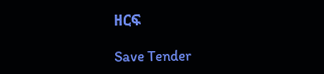ዘርፍ

Save Tender